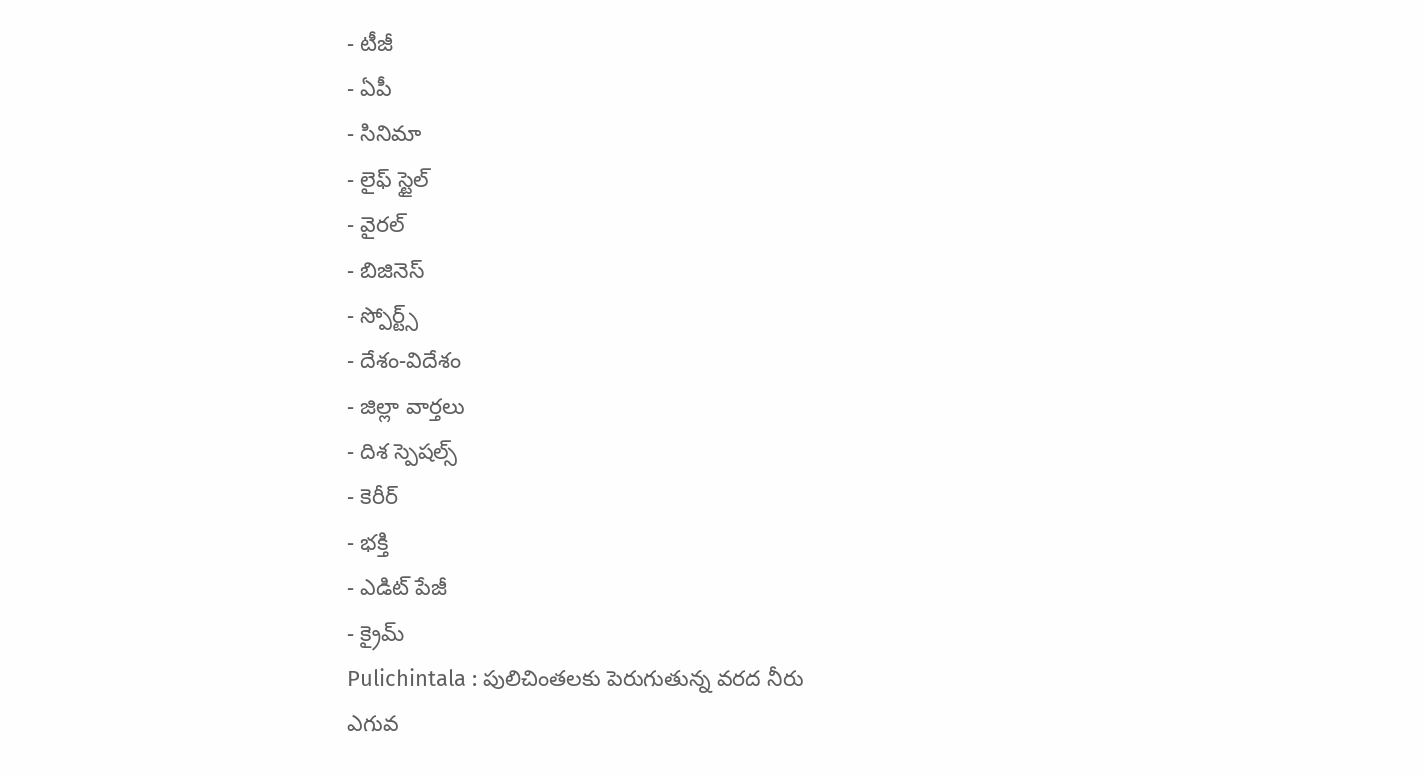- టీజీ
- ఏపీ
- సినిమా
- లైఫ్ స్టైల్
- వైరల్
- బిజినెస్
- స్పోర్ట్స్
- దేశం-విదేశం
- జిల్లా వార్తలు
- దిశ స్పెషల్స్
- కెరీర్
- భక్తి
- ఎడిట్ పేజీ
- క్రైమ్
Pulichintala : పులిచింతలకు పెరుగుతున్న వరద నీరు
ఎగువ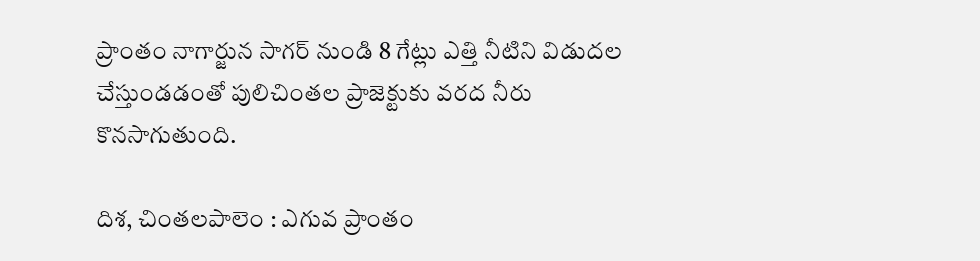ప్రాంతం నాగార్జున సాగర్ నుండి 8 గేట్లు ఎత్తి నీటిని విడుదల చేస్తుండడంతో పులిచింతల ప్రాజెక్టుకు వరద నీరు కొనసాగుతుంది.

దిశ, చింతలపాలెం : ఎగువ ప్రాంతం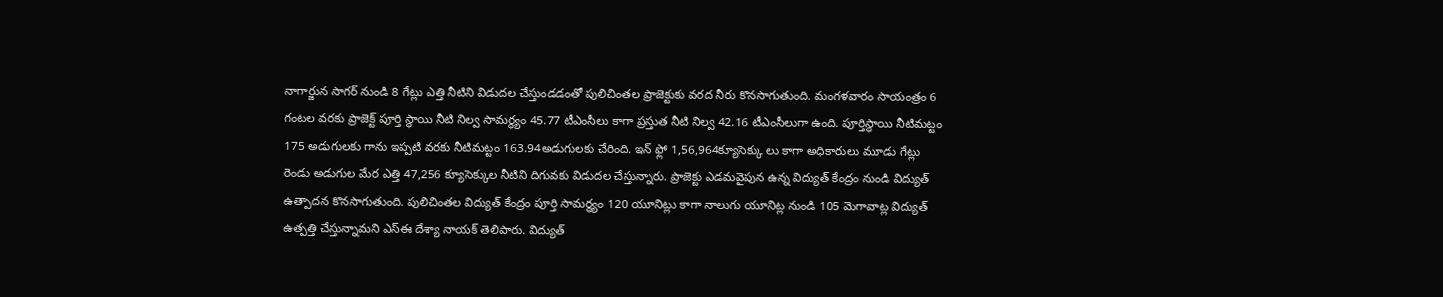నాగార్జున సాగర్ నుండి 8 గేట్లు ఎత్తి నీటిని విడుదల చేస్తుండడంతో పులిచింతల ప్రాజెక్టుకు వరద నీరు కొనసాగుతుంది. మంగళవారం సాయంత్రం 6 గంటల వరకు ప్రాజెక్ట్ పూర్తి స్థాయి నీటి నిల్వ సామర్థ్యం 45.77 టీఎంసీలు కాగా ప్రస్తుత నీటి నిల్వ 42.16 టీఎంసీలుగా ఉంది. పూర్తిస్థాయి నీటిమట్టం 175 అడుగులకు గాను ఇప్పటి వరకు నీటిమట్టం 163.94అడుగులకు చేరింది. ఇన్ ఫ్లో 1,56,964క్యూసెక్కు లు కాగా అధికారులు మూడు గేట్లు రెండు అడుగుల మేర ఎత్తి 47,256 క్యూసెక్కుల నీటిని దిగువకు విడుదల చేస్తున్నారు. ప్రాజెక్టు ఎడమవైపున ఉన్న విద్యుత్ కేంద్రం నుండి విద్యుత్ ఉత్పాదన కొనసాగుతుంది. పులిచింతల విద్యుత్ కేంద్రం పూర్తి సామర్థ్యం 120 యూనిట్లు కాగా నాలుగు యూనిట్ల నుండి 105 మెగావాట్ల విద్యుత్ ఉత్పత్తి చేస్తున్నామని ఎస్ఈ దేశ్యా నాయక్ తెలిపారు. విద్యుత్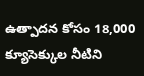ఉత్పాదన కోసం 18,000 క్యూసెక్కుల నీటిని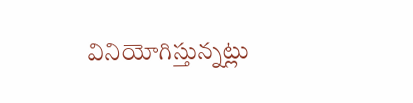వినియోగిస్తున్నట్లు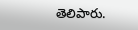తెలిపారు.